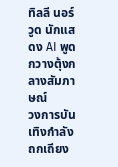ทิลลี นอร์วูด นักแสดง AI พูดกวางตุ้งกลางสัมภาษณ์
วงการบันเทิงกำลังถกเถียง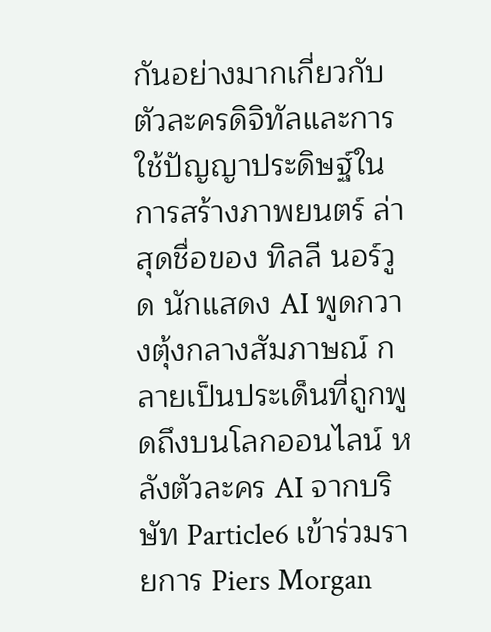กันอย่างมากเกี่ยวกับตัวละครดิจิทัลและการใช้ปัญญาประดิษฐ์ในการสร้างภาพยนตร์ ล่าสุดชื่อของ ทิลลี นอร์วูด นักแสดง AI พูดกวางตุ้งกลางสัมภาษณ์ กลายเป็นประเด็นที่ถูกพูดถึงบนโลกออนไลน์ หลังตัวละคร AI จากบริษัท Particle6 เข้าร่วมรายการ Piers Morgan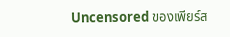Uncensored ของเพียร์ส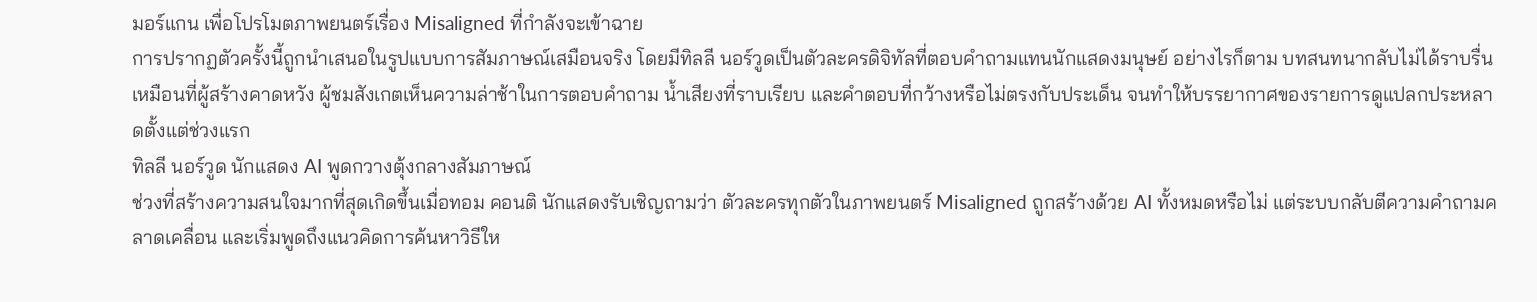มอร์แกน เพื่อโปรโมตภาพยนตร์เรื่อง Misaligned ที่กำลังจะเข้าฉาย
การปรากฏตัวครั้งนี้ถูกนำเสนอในรูปแบบการสัมภาษณ์เสมือนจริง โดยมีทิลลี นอร์วูดเป็นตัวละครดิจิทัลที่ตอบคำถามแทนนักแสดงมนุษย์ อย่างไรก็ตาม บทสนทนากลับไม่ได้ราบรื่นเหมือนที่ผู้สร้างคาดหวัง ผู้ชมสังเกตเห็นความล่าช้าในการตอบคำถาม น้ำเสียงที่ราบเรียบ และคำตอบที่กว้างหรือไม่ตรงกับประเด็น จนทำให้บรรยากาศของรายการดูแปลกประหลาดตั้งแต่ช่วงแรก
ทิลลี นอร์วูด นักแสดง AI พูดกวางตุ้งกลางสัมภาษณ์
ช่วงที่สร้างความสนใจมากที่สุดเกิดขึ้นเมื่อทอม คอนติ นักแสดงรับเชิญถามว่า ตัวละครทุกตัวในภาพยนตร์ Misaligned ถูกสร้างด้วย AI ทั้งหมดหรือไม่ แต่ระบบกลับตีความคำถามคลาดเคลื่อน และเริ่มพูดถึงแนวคิดการค้นหาวิธีให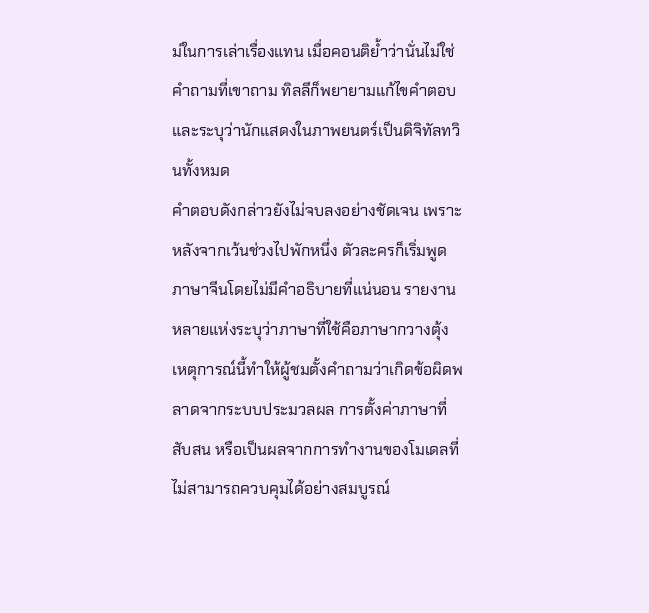ม่ในการเล่าเรื่องแทน เมื่อคอนติย้ำว่านั่นไม่ใช่คำถามที่เขาถาม ทิลลีก็พยายามแก้ไขคำตอบและระบุว่านักแสดงในภาพยนตร์เป็นดิจิทัลทวินทั้งหมด
คำตอบดังกล่าวยังไม่จบลงอย่างชัดเจน เพราะหลังจากเว้นช่วงไปพักหนึ่ง ตัวละครก็เริ่มพูดภาษาจีนโดยไม่มีคำอธิบายที่แน่นอน รายงานหลายแห่งระบุว่าภาษาที่ใช้คือภาษากวางตุ้ง เหตุการณ์นี้ทำให้ผู้ชมตั้งคำถามว่าเกิดข้อผิดพลาดจากระบบประมวลผล การตั้งค่าภาษาที่สับสน หรือเป็นผลจากการทำงานของโมเดลที่ไม่สามารถควบคุมได้อย่างสมบูรณ์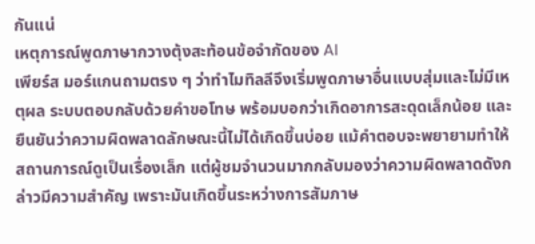กันแน่
เหตุการณ์พูดภาษากวางตุ้งสะท้อนข้อจำกัดของ AI
เพียร์ส มอร์แกนถามตรง ๆ ว่าทำไมทิลลีจึงเริ่มพูดภาษาอื่นแบบสุ่มและไม่มีเหตุผล ระบบตอบกลับด้วยคำขอโทษ พร้อมบอกว่าเกิดอาการสะดุดเล็กน้อย และยืนยันว่าความผิดพลาดลักษณะนี้ไม่ได้เกิดขึ้นบ่อย แม้คำตอบจะพยายามทำให้สถานการณ์ดูเป็นเรื่องเล็ก แต่ผู้ชมจำนวนมากกลับมองว่าความผิดพลาดดังกล่าวมีความสำคัญ เพราะมันเกิดขึ้นระหว่างการสัมภาษ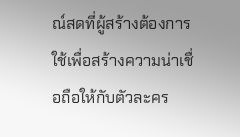ณ์สดที่ผู้สร้างต้องการใช้เพื่อสร้างความน่าเชื่อถือให้กับตัวละคร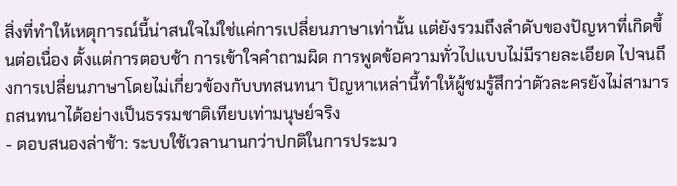สิ่งที่ทำให้เหตุการณ์นี้น่าสนใจไม่ใช่แค่การเปลี่ยนภาษาเท่านั้น แต่ยังรวมถึงลำดับของปัญหาที่เกิดขึ้นต่อเนื่อง ตั้งแต่การตอบช้า การเข้าใจคำถามผิด การพูดข้อความทั่วไปแบบไม่มีรายละเอียด ไปจนถึงการเปลี่ยนภาษาโดยไม่เกี่ยวข้องกับบทสนทนา ปัญหาเหล่านี้ทำให้ผู้ชมรู้สึกว่าตัวละครยังไม่สามารถสนทนาได้อย่างเป็นธรรมชาติเทียบเท่ามนุษย์จริง
- ตอบสนองล่าช้า: ระบบใช้เวลานานกว่าปกติในการประมว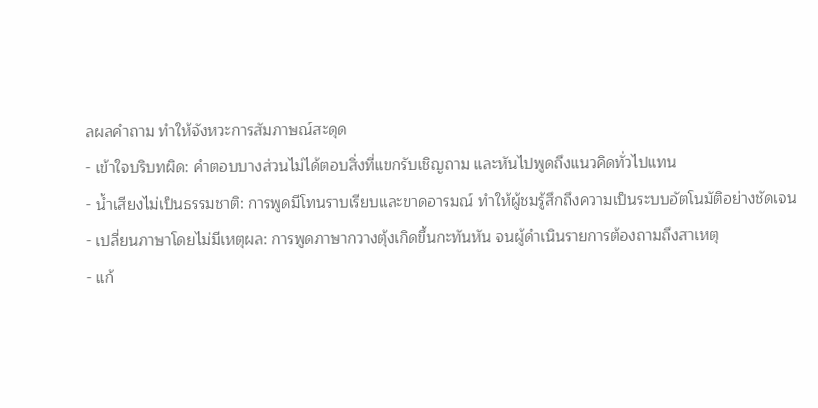ลผลคำถาม ทำให้จังหวะการสัมภาษณ์สะดุด
- เข้าใจบริบทผิด: คำตอบบางส่วนไม่ได้ตอบสิ่งที่แขกรับเชิญถาม และหันไปพูดถึงแนวคิดทั่วไปแทน
- น้ำเสียงไม่เป็นธรรมชาติ: การพูดมีโทนราบเรียบและขาดอารมณ์ ทำให้ผู้ชมรู้สึกถึงความเป็นระบบอัตโนมัติอย่างชัดเจน
- เปลี่ยนภาษาโดยไม่มีเหตุผล: การพูดภาษากวางตุ้งเกิดขึ้นกะทันหัน จนผู้ดำเนินรายการต้องถามถึงสาเหตุ
- แก้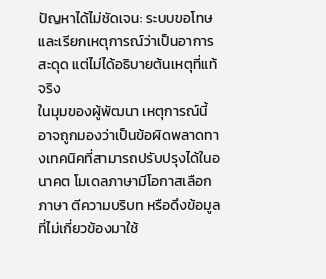ปัญหาได้ไม่ชัดเจน: ระบบขอโทษและเรียกเหตุการณ์ว่าเป็นอาการสะดุด แต่ไม่ได้อธิบายต้นเหตุที่แท้จริง
ในมุมของผู้พัฒนา เหตุการณ์นี้อาจถูกมองว่าเป็นข้อผิดพลาดทางเทคนิคที่สามารถปรับปรุงได้ในอนาคต โมเดลภาษามีโอกาสเลือกภาษา ตีความบริบท หรือดึงข้อมูลที่ไม่เกี่ยวข้องมาใช้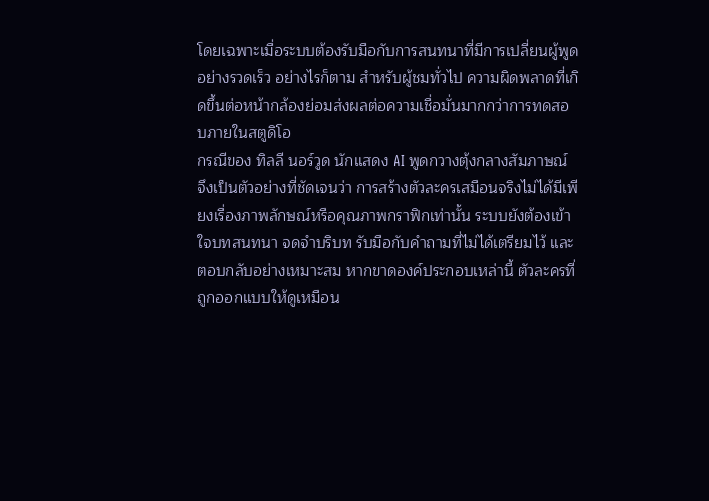โดยเฉพาะเมื่อระบบต้องรับมือกับการสนทนาที่มีการเปลี่ยนผู้พูดอย่างรวดเร็ว อย่างไรก็ตาม สำหรับผู้ชมทั่วไป ความผิดพลาดที่เกิดขึ้นต่อหน้ากล้องย่อมส่งผลต่อความเชื่อมั่นมากกว่าการทดสอบภายในสตูดิโอ
กรณีของ ทิลลี นอร์วูด นักแสดง AI พูดกวางตุ้งกลางสัมภาษณ์ จึงเป็นตัวอย่างที่ชัดเจนว่า การสร้างตัวละครเสมือนจริงไม่ได้มีเพียงเรื่องภาพลักษณ์หรือคุณภาพกราฟิกเท่านั้น ระบบยังต้องเข้าใจบทสนทนา จดจำบริบท รับมือกับคำถามที่ไม่ได้เตรียมไว้ และตอบกลับอย่างเหมาะสม หากขาดองค์ประกอบเหล่านี้ ตัวละครที่ถูกออกแบบให้ดูเหมือน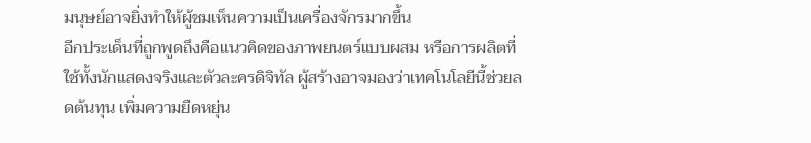มนุษย์อาจยิ่งทำให้ผู้ชมเห็นความเป็นเครื่องจักรมากขึ้น
อีกประเด็นที่ถูกพูดถึงคือแนวคิดของภาพยนตร์แบบผสม หรือการผลิตที่ใช้ทั้งนักแสดงจริงและตัวละครดิจิทัล ผู้สร้างอาจมองว่าเทคโนโลยีนี้ช่วยลดต้นทุน เพิ่มความยืดหยุ่น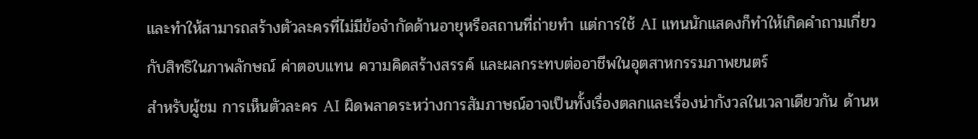และทำให้สามารถสร้างตัวละครที่ไม่มีข้อจำกัดด้านอายุหรือสถานที่ถ่ายทำ แต่การใช้ AI แทนนักแสดงก็ทำให้เกิดคำถามเกี่ยวกับสิทธิในภาพลักษณ์ ค่าตอบแทน ความคิดสร้างสรรค์ และผลกระทบต่ออาชีพในอุตสาหกรรมภาพยนตร์
สำหรับผู้ชม การเห็นตัวละคร AI ผิดพลาดระหว่างการสัมภาษณ์อาจเป็นทั้งเรื่องตลกและเรื่องน่ากังวลในเวลาเดียวกัน ด้านห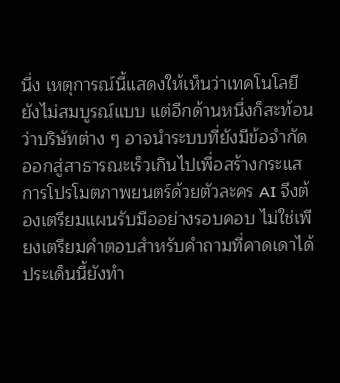นึ่ง เหตุการณ์นี้แสดงให้เห็นว่าเทคโนโลยียังไม่สมบูรณ์แบบ แต่อีกด้านหนึ่งก็สะท้อนว่าบริษัทต่าง ๆ อาจนำระบบที่ยังมีข้อจำกัดออกสู่สาธารณะเร็วเกินไปเพื่อสร้างกระแส การโปรโมตภาพยนตร์ด้วยตัวละคร AI จึงต้องเตรียมแผนรับมืออย่างรอบคอบ ไม่ใช่เพียงเตรียมคำตอบสำหรับคำถามที่คาดเดาได้
ประเด็นนี้ยังทำ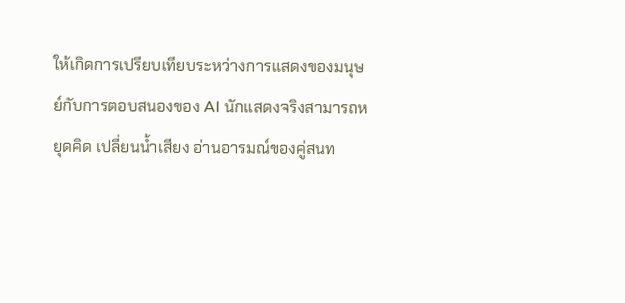ให้เกิดการเปรียบเทียบระหว่างการแสดงของมนุษย์กับการตอบสนองของ AI นักแสดงจริงสามารถหยุดคิด เปลี่ยนน้ำเสียง อ่านอารมณ์ของคู่สนท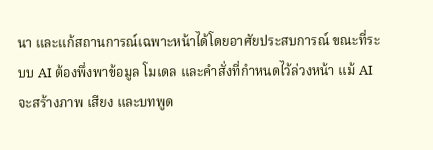นา และแก้สถานการณ์เฉพาะหน้าได้โดยอาศัยประสบการณ์ ขณะที่ระบบ AI ต้องพึ่งพาข้อมูล โมเดล และคำสั่งที่กำหนดไว้ล่วงหน้า แม้ AI จะสร้างภาพ เสียง และบทพูด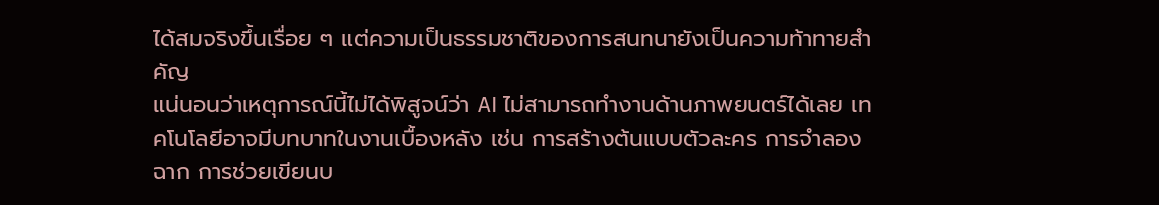ได้สมจริงขึ้นเรื่อย ๆ แต่ความเป็นธรรมชาติของการสนทนายังเป็นความท้าทายสำคัญ
แน่นอนว่าเหตุการณ์นี้ไม่ได้พิสูจน์ว่า AI ไม่สามารถทำงานด้านภาพยนตร์ได้เลย เทคโนโลยีอาจมีบทบาทในงานเบื้องหลัง เช่น การสร้างต้นแบบตัวละคร การจำลองฉาก การช่วยเขียนบ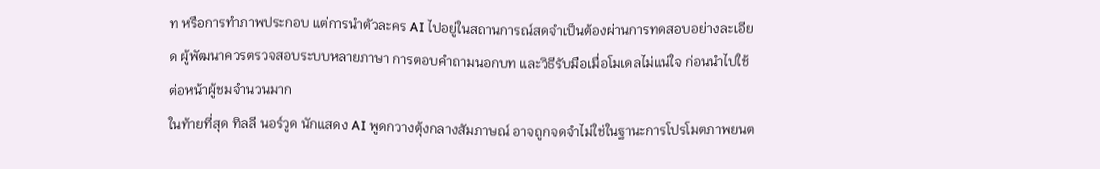ท หรือการทำภาพประกอบ แต่การนำตัวละคร AI ไปอยู่ในสถานการณ์สดจำเป็นต้องผ่านการทดสอบอย่างละเอียด ผู้พัฒนาควรตรวจสอบระบบหลายภาษา การตอบคำถามนอกบท และวิธีรับมือเมื่อโมเดลไม่แน่ใจ ก่อนนำไปใช้ต่อหน้าผู้ชมจำนวนมาก
ในท้ายที่สุด ทิลลี นอร์วูด นักแสดง AI พูดกวางตุ้งกลางสัมภาษณ์ อาจถูกจดจำไม่ใช่ในฐานะการโปรโมตภาพยนต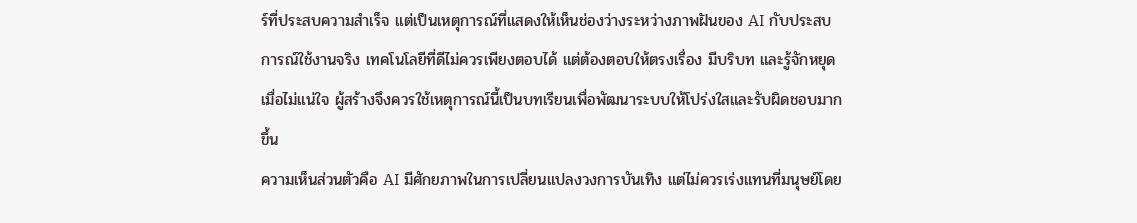ร์ที่ประสบความสำเร็จ แต่เป็นเหตุการณ์ที่แสดงให้เห็นช่องว่างระหว่างภาพฝันของ AI กับประสบการณ์ใช้งานจริง เทคโนโลยีที่ดีไม่ควรเพียงตอบได้ แต่ต้องตอบให้ตรงเรื่อง มีบริบท และรู้จักหยุดเมื่อไม่แน่ใจ ผู้สร้างจึงควรใช้เหตุการณ์นี้เป็นบทเรียนเพื่อพัฒนาระบบให้โปร่งใสและรับผิดชอบมากขึ้น
ความเห็นส่วนตัวคือ AI มีศักยภาพในการเปลี่ยนแปลงวงการบันเทิง แต่ไม่ควรเร่งแทนที่มนุษย์โดย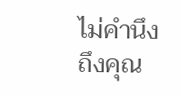ไม่คำนึงถึงคุณ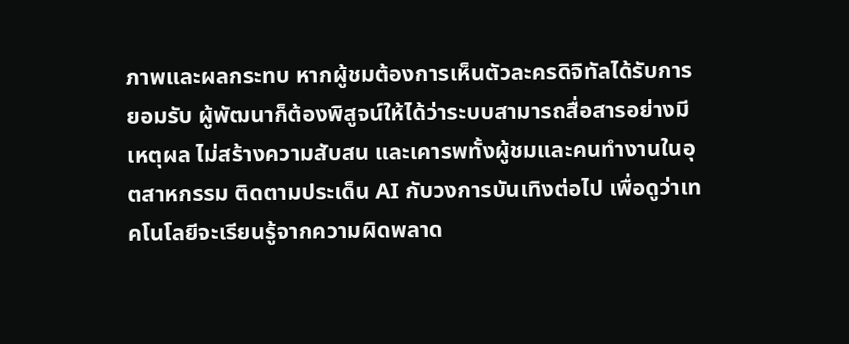ภาพและผลกระทบ หากผู้ชมต้องการเห็นตัวละครดิจิทัลได้รับการยอมรับ ผู้พัฒนาก็ต้องพิสูจน์ให้ได้ว่าระบบสามารถสื่อสารอย่างมีเหตุผล ไม่สร้างความสับสน และเคารพทั้งผู้ชมและคนทำงานในอุตสาหกรรม ติดตามประเด็น AI กับวงการบันเทิงต่อไป เพื่อดูว่าเทคโนโลยีจะเรียนรู้จากความผิดพลาด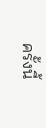ครั้งนี้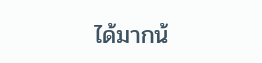ได้มากน้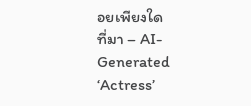อยเพียงใด
ที่มา – AI-Generated ‘Actress’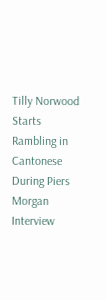Tilly Norwood Starts Rambling in Cantonese During Piers Morgan Interview